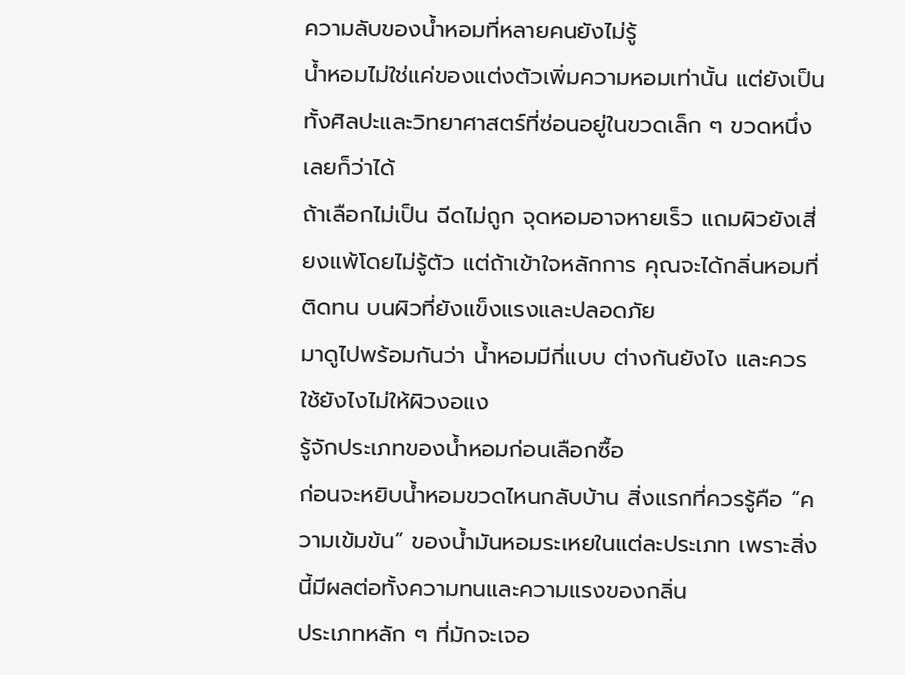ความลับของน้ำหอมที่หลายคนยังไม่รู้
น้ำหอมไม่ใช่แค่ของแต่งตัวเพิ่มความหอมเท่านั้น แต่ยังเป็นทั้งศิลปะและวิทยาศาสตร์ที่ซ่อนอยู่ในขวดเล็ก ๆ ขวดหนึ่งเลยก็ว่าได้
ถ้าเลือกไม่เป็น ฉีดไม่ถูก จุดหอมอาจหายเร็ว แถมผิวยังเสี่ยงแพ้โดยไม่รู้ตัว แต่ถ้าเข้าใจหลักการ คุณจะได้กลิ่นหอมที่ติดทน บนผิวที่ยังแข็งแรงและปลอดภัย
มาดูไปพร้อมกันว่า น้ำหอมมีกี่แบบ ต่างกันยังไง และควรใช้ยังไงไม่ให้ผิวงอแง
รู้จักประเภทของน้ำหอมก่อนเลือกซื้อ
ก่อนจะหยิบน้ำหอมขวดไหนกลับบ้าน สิ่งแรกที่ควรรู้คือ “ความเข้มข้น” ของน้ำมันหอมระเหยในแต่ละประเภท เพราะสิ่งนี้มีผลต่อทั้งความทนและความแรงของกลิ่น
ประเภทหลัก ๆ ที่มักจะเจอ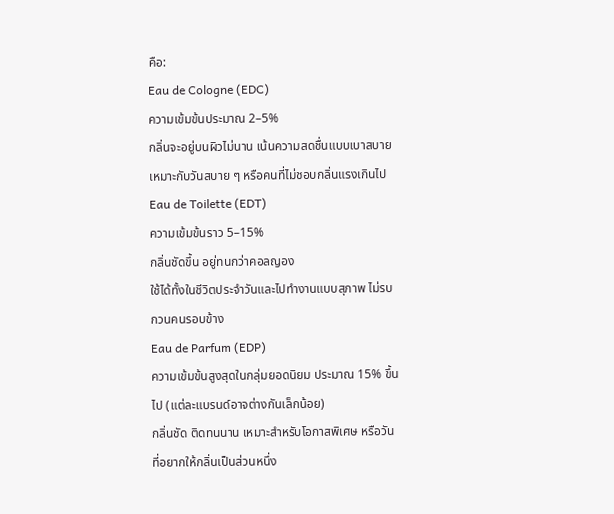คือ:
Eau de Cologne (EDC)
ความเข้มข้นประมาณ 2–5%
กลิ่นจะอยู่บนผิวไม่นาน เน้นความสดชื่นแบบเบาสบาย
เหมาะกับวันสบาย ๆ หรือคนที่ไม่ชอบกลิ่นแรงเกินไป
Eau de Toilette (EDT)
ความเข้มข้นราว 5–15%
กลิ่นชัดขึ้น อยู่ทนกว่าคอลญอง
ใช้ได้ทั้งในชีวิตประจำวันและไปทำงานแบบสุภาพ ไม่รบกวนคนรอบข้าง
Eau de Parfum (EDP)
ความเข้มข้นสูงสุดในกลุ่มยอดนิยม ประมาณ 15% ขึ้นไป (แต่ละแบรนด์อาจต่างกันเล็กน้อย)
กลิ่นชัด ติดทนนาน เหมาะสำหรับโอกาสพิเศษ หรือวันที่อยากให้กลิ่นเป็นส่วนหนึ่ง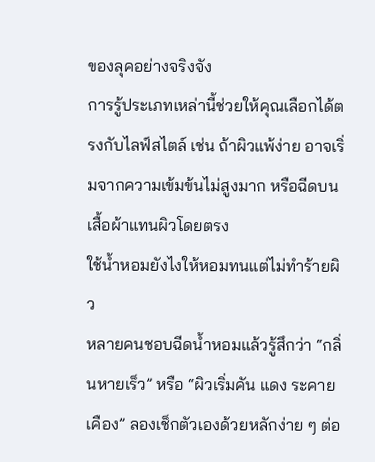ของลุคอย่างจริงจัง
การรู้ประเภทเหล่านี้ช่วยให้คุณเลือกได้ตรงกับไลฟ์สไตล์ เช่น ถ้าผิวแพ้ง่าย อาจเริ่มจากความเข้มข้นไม่สูงมาก หรือฉีดบนเสื้อผ้าแทนผิวโดยตรง
ใช้น้ำหอมยังไงให้หอมทนแต่ไม่ทำร้ายผิว
หลายคนชอบฉีดน้ำหอมแล้วรู้สึกว่า “กลิ่นหายเร็ว” หรือ “ผิวเริ่มคัน แดง ระคายเคือง” ลองเช็กตัวเองด้วยหลักง่าย ๆ ต่อ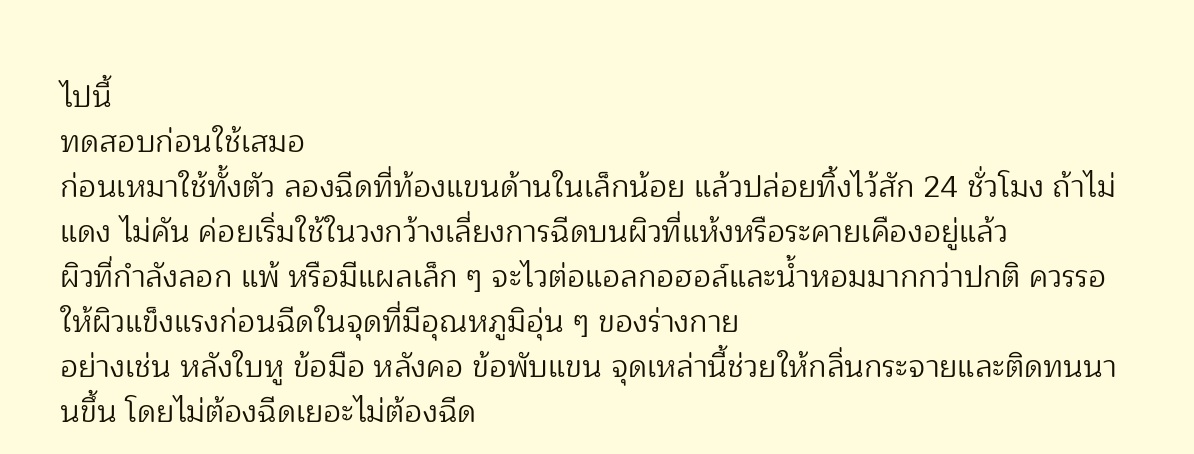ไปนี้
ทดสอบก่อนใช้เสมอ
ก่อนเหมาใช้ทั้งตัว ลองฉีดที่ท้องแขนด้านในเล็กน้อย แล้วปล่อยทิ้งไว้สัก 24 ชั่วโมง ถ้าไม่แดง ไม่คัน ค่อยเริ่มใช้ในวงกว้างเลี่ยงการฉีดบนผิวที่แห้งหรือระคายเคืองอยู่แล้ว
ผิวที่กำลังลอก แพ้ หรือมีแผลเล็ก ๆ จะไวต่อแอลกอฮอล์และน้ำหอมมากกว่าปกติ ควรรอให้ผิวแข็งแรงก่อนฉีดในจุดที่มีอุณหภูมิอุ่น ๆ ของร่างกาย
อย่างเช่น หลังใบหู ข้อมือ หลังคอ ข้อพับแขน จุดเหล่านี้ช่วยให้กลิ่นกระจายและติดทนนานขึ้น โดยไม่ต้องฉีดเยอะไม่ต้องฉีด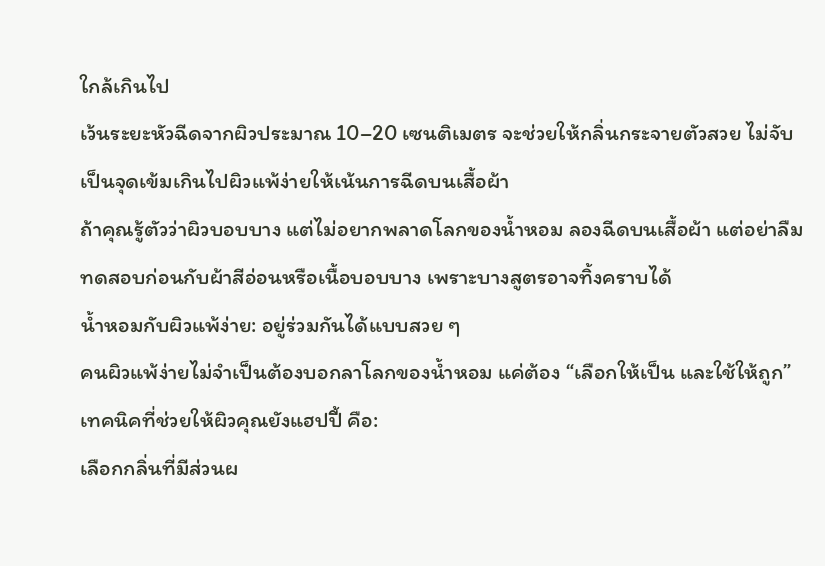ใกล้เกินไป
เว้นระยะหัวฉีดจากผิวประมาณ 10–20 เซนติเมตร จะช่วยให้กลิ่นกระจายตัวสวย ไม่จับเป็นจุดเข้มเกินไปผิวแพ้ง่ายให้เน้นการฉีดบนเสื้อผ้า
ถ้าคุณรู้ตัวว่าผิวบอบบาง แต่ไม่อยากพลาดโลกของน้ำหอม ลองฉีดบนเสื้อผ้า แต่อย่าลืมทดสอบก่อนกับผ้าสีอ่อนหรือเนื้อบอบบาง เพราะบางสูตรอาจทิ้งคราบได้
น้ำหอมกับผิวแพ้ง่าย: อยู่ร่วมกันได้แบบสวย ๆ
คนผิวแพ้ง่ายไม่จำเป็นต้องบอกลาโลกของน้ำหอม แค่ต้อง “เลือกให้เป็น และใช้ให้ถูก”
เทคนิคที่ช่วยให้ผิวคุณยังแฮปปี้ คือ:
เลือกกลิ่นที่มีส่วนผ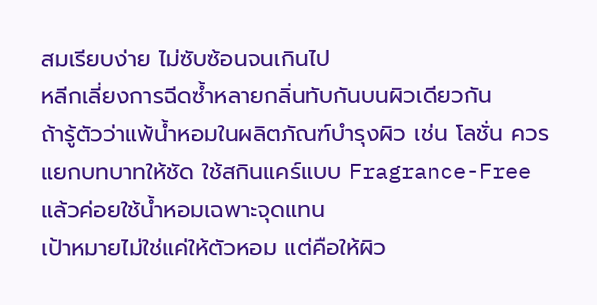สมเรียบง่าย ไม่ซับซ้อนจนเกินไป
หลีกเลี่ยงการฉีดซ้ำหลายกลิ่นทับกันบนผิวเดียวกัน
ถ้ารู้ตัวว่าแพ้น้ำหอมในผลิตภัณฑ์บำรุงผิว เช่น โลชั่น ควรแยกบทบาทให้ชัด ใช้สกินแคร์แบบ Fragrance-Free แล้วค่อยใช้น้ำหอมเฉพาะจุดแทน
เป้าหมายไม่ใช่แค่ให้ตัวหอม แต่คือให้ผิว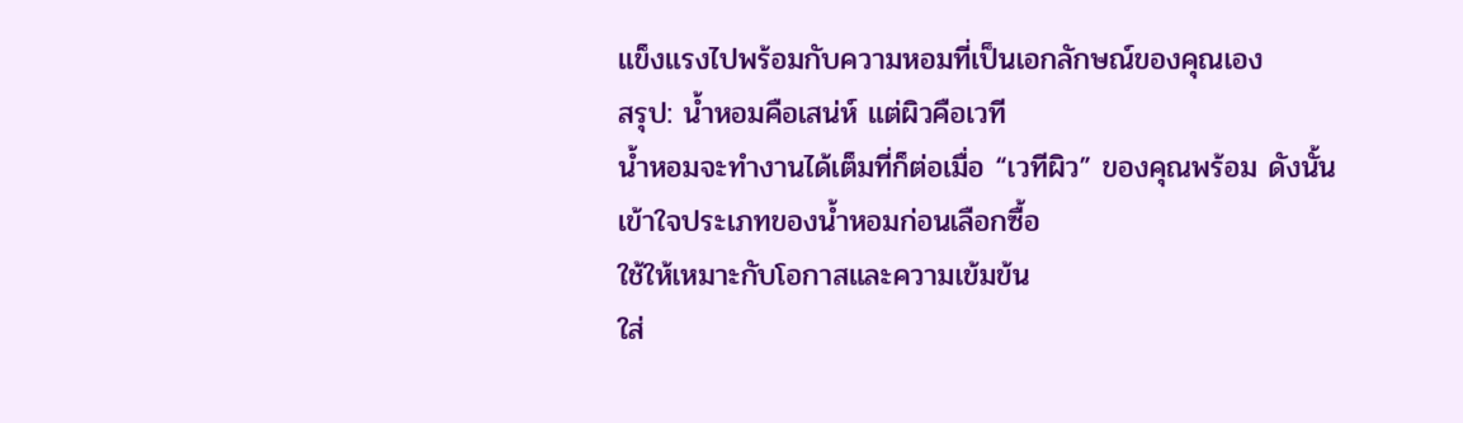แข็งแรงไปพร้อมกับความหอมที่เป็นเอกลักษณ์ของคุณเอง
สรุป: น้ำหอมคือเสน่ห์ แต่ผิวคือเวที
น้ำหอมจะทำงานได้เต็มที่ก็ต่อเมื่อ “เวทีผิว” ของคุณพร้อม ดังนั้น
เข้าใจประเภทของน้ำหอมก่อนเลือกซื้อ
ใช้ให้เหมาะกับโอกาสและความเข้มข้น
ใส่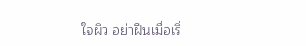ใจผิว อย่าฝืนเมื่อเริ่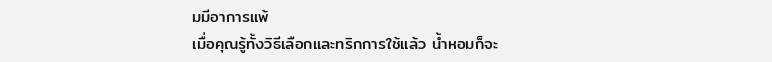มมีอาการแพ้
เมื่อคุณรู้ทั้งวิธีเลือกและทริกการใช้แล้ว น้ำหอมก็จะ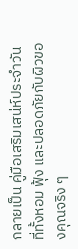กลายเป็น คู่มือเสริมเสน่ห์ประจำวัน ที่ทั้งหอม ฟุ้ง และปลอดภัยกับผิวของคุณจริง ๆ